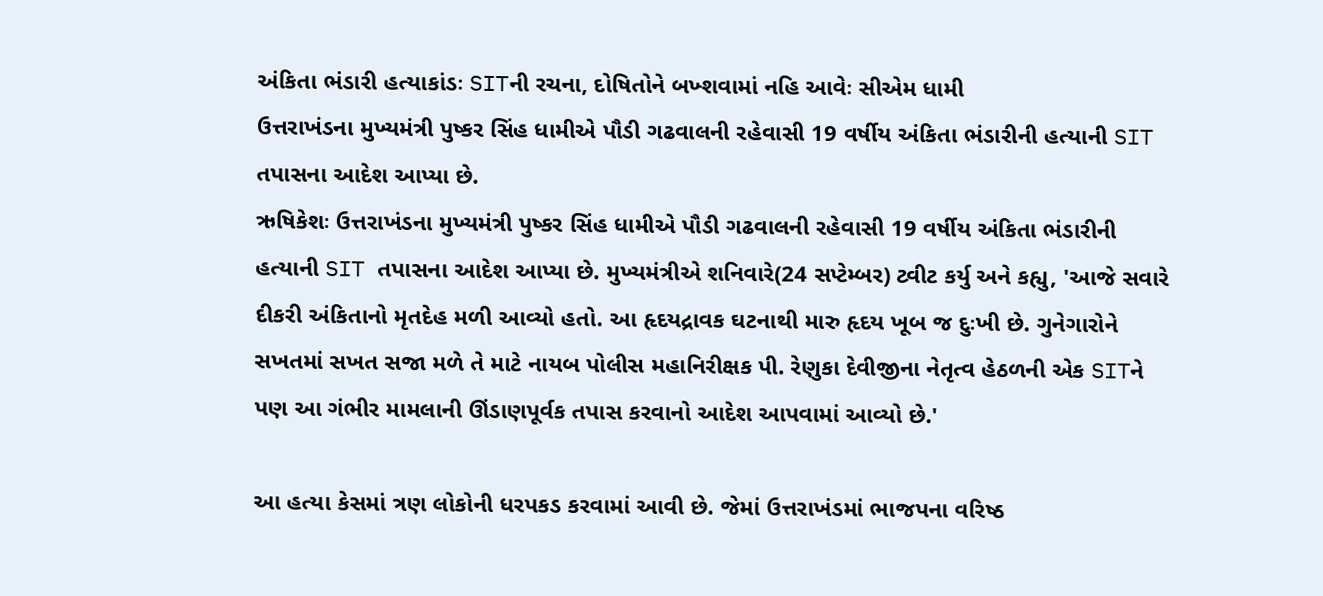અંકિતા ભંડારી હત્યાકાંડઃ SITની રચના, દોષિતોને બખ્શવામાં નહિ આવેઃ સીએમ ધામી
ઉત્તરાખંડના મુખ્યમંત્રી પુષ્કર સિંહ ધામીએ પૌડી ગઢવાલની રહેવાસી 19 વર્ષીય અંકિતા ભંડારીની હત્યાની SIT તપાસના આદેશ આપ્યા છે.
ઋષિકેશઃ ઉત્તરાખંડના મુખ્યમંત્રી પુષ્કર સિંહ ધામીએ પૌડી ગઢવાલની રહેવાસી 19 વર્ષીય અંકિતા ભંડારીની હત્યાની SIT તપાસના આદેશ આપ્યા છે. મુખ્યમંત્રીએ શનિવારે(24 સપ્ટેમ્બર) ટ્વીટ કર્યુ અને કહ્યુ, 'આજે સવારે દીકરી અંકિતાનો મૃતદેહ મળી આવ્યો હતો. આ હૃદયદ્રાવક ઘટનાથી મારુ હૃદય ખૂબ જ દુઃખી છે. ગુનેગારોને સખતમાં સખત સજા મળે તે માટે નાયબ પોલીસ મહાનિરીક્ષક પી. રેણુકા દેવીજીના નેતૃત્વ હેઠળની એક SITને પણ આ ગંભીર મામલાની ઊંડાણપૂર્વક તપાસ કરવાનો આદેશ આપવામાં આવ્યો છે.'

આ હત્યા કેસમાં ત્રણ લોકોની ધરપકડ કરવામાં આવી છે. જેમાં ઉત્તરાખંડમાં ભાજપના વરિષ્ઠ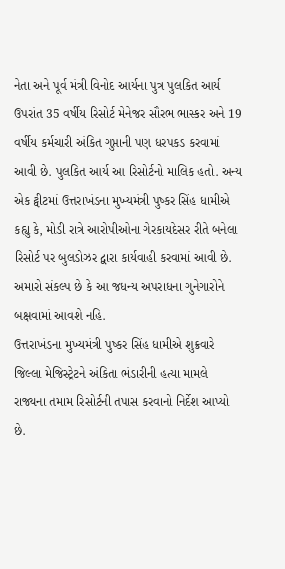નેતા અને પૂર્વ મંત્રી વિનોદ આર્યના પુત્ર પુલકિત આર્ય ઉપરાંત 35 વર્ષીય રિસોર્ટ મેનેજર સૌરભ ભાસ્કર અને 19 વર્ષીય કર્મચારી અંકિત ગુપ્તાની પણ ધરપકડ કરવામાં આવી છે. પુલકિત આર્ય આ રિસોર્ટનો માલિક હતો. અન્ય એક ટ્વીટમાં ઉત્તરાખંડના મુખ્યમંત્રી પુષ્કર સિંહ ધામીએ કહ્યુ કે, મોડી રાત્રે આરોપીઓના ગેરકાયદેસર રીતે બનેલા રિસોર્ટ પર બુલડોઝર દ્વારા કાર્યવાહી કરવામાં આવી છે. અમારો સંકલ્પ છે કે આ જધન્ય અપરાધના ગુનેગારોને બક્ષવામાં આવશે નહિ.
ઉત્તરાખંડના મુખ્યમંત્રી પુષ્કર સિંહ ધામીએ શુક્રવારે જિલ્લા મેજિસ્ટ્રેટને અંકિતા ભંડારીની હત્યા મામલે રાજ્યના તમામ રિસોર્ટની તપાસ કરવાનો નિર્દેશ આપ્યો છે.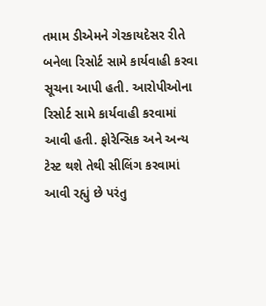તમામ ડીએમને ગેરકાયદેસર રીતે બનેલા રિસોર્ટ સામે કાર્યવાહી કરવા સૂચના આપી હતી. આરોપીઓના રિસોર્ટ સામે કાર્યવાહી કરવામાં આવી હતી. ફોરેન્સિક અને અન્ય ટેસ્ટ થશે તેથી સીલિંગ કરવામાં આવી રહ્યું છે પરંતુ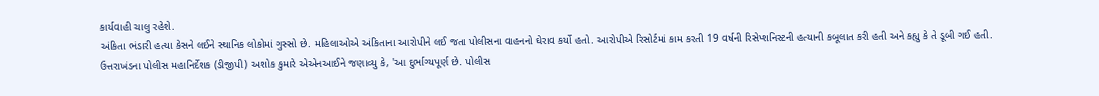કાર્યવાહી ચાલુ રહેશે.
અંકિતા ભંડારી હત્યા કેસને લઈને સ્થાનિક લોકોમાં ગુસ્સો છે. મહિલાઓએ અંકિતાના આરોપીને લઈ જતા પોલીસના વાહનનો ઘેરાવ કર્યો હતો. આરોપીએ રિસોર્ટમાં કામ કરતી 19 વર્ષની રિસેપ્શનિસ્ટની હત્યાની કબૂલાત કરી હતી અને કહ્યુ કે તે ડૂબી ગઈ હતી. ઉત્તરાખંડના પોલીસ મહાનિર્દેશક (ડીજીપી) અશોક કુમારે એએનઆઈને જણાવ્યુ કે, 'આ દુર્ભાગ્યપૂર્ણ છે. પોલીસ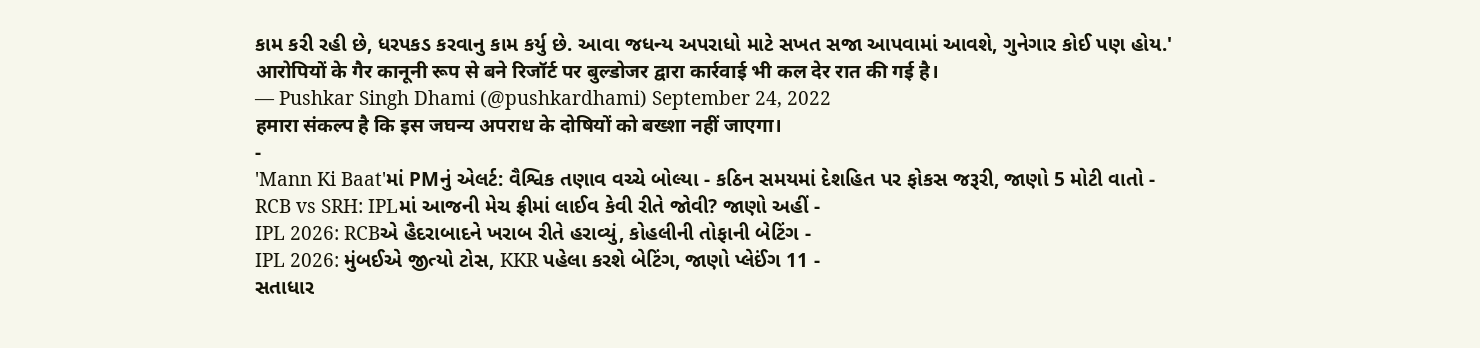કામ કરી રહી છે, ધરપકડ કરવાનુ કામ કર્યુ છે. આવા જધન્ય અપરાધો માટે સખત સજા આપવામાં આવશે, ગુનેગાર કોઈ પણ હોય.'
आरोपियों के गैर कानूनी रूप से बने रिजॉर्ट पर बुल्डोजर द्वारा कार्रवाई भी कल देर रात की गई है।
— Pushkar Singh Dhami (@pushkardhami) September 24, 2022
हमारा संकल्प है कि इस जघन्य अपराध के दोषियों को बख्शा नहीं जाएगा।
-
'Mann Ki Baat'માં PMનું એલર્ટ: વૈશ્વિક તણાવ વચ્ચે બોલ્યા - કઠિન સમયમાં દેશહિત પર ફોકસ જરૂરી, જાણો 5 મોટી વાતો -
RCB vs SRH: IPLમાં આજની મેચ ફ્રીમાં લાઈવ કેવી રીતે જોવી? જાણો અહીં -
IPL 2026: RCBએ હૈદરાબાદને ખરાબ રીતે હરાવ્યું, કોહલીની તોફાની બેટિંગ -
IPL 2026: મુંબઈએ જીત્યો ટોસ, KKR પહેલા કરશે બેટિંગ, જાણો પ્લેઈંગ 11 -
સતાધાર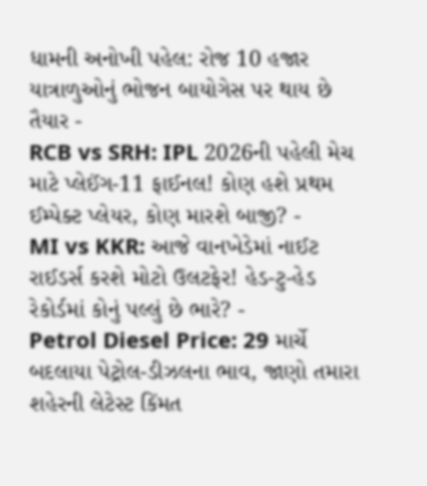ધામની અનોખી પહેલ: રોજ 10 હજાર યાત્રાળુઓનું ભોજન બાયોગેસ પર થાય છે તૈયાર -
RCB vs SRH: IPL 2026ની પહેલી મેચ માટે પ્લેઈંગ-11 ફાઈનલ! કોણ હશે પ્રથમ ઈમ્પેક્ટ પ્લેયર, કોણ મારશે બાજી? -
MI vs KKR: આજે વાનખેડેમાં નાઈટ રાઈડર્સ કરશે મોટો ઉલટફેર! હેડ-ટુ-હેડ રેકોર્ડમાં કોનું પલ્લું છે ભારે? -
Petrol Diesel Price: 29 માર્ચે બદલાયા પેટ્રોલ-ડીઝલના ભાવ, જાણો તમારા શહેરની લેટેસ્ટ કિંમત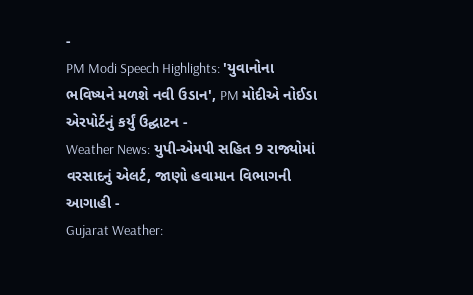-
PM Modi Speech Highlights: 'યુવાનોના ભવિષ્યને મળશે નવી ઉડાન', PM મોદીએ નોઈડા એરપોર્ટનું કર્યું ઉદ્ઘાટન -
Weather News: યુપી-એમપી સહિત 9 રાજ્યોમાં વરસાદનું એલર્ટ, જાણો હવામાન વિભાગની આગાહી -
Gujarat Weather: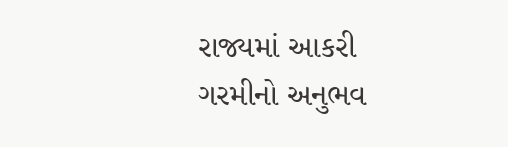રાજ્યમાં આકરી ગરમીનો અનુભવ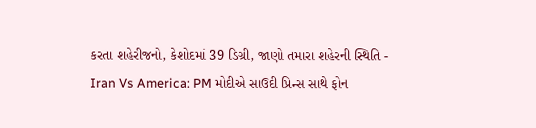કરતા શહેરીજનો, કેશોદમાં 39 ડિગ્રી, જાણો તમારા શહેરની સ્થિતિ -
Iran Vs America: PM મોદીએ સાઉદી પ્રિન્સ સાથે ફોન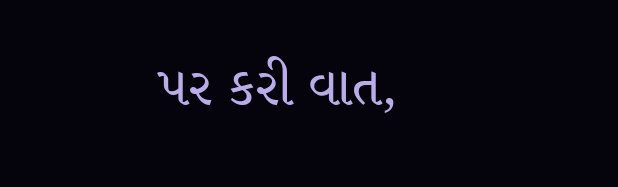પર કરી વાત,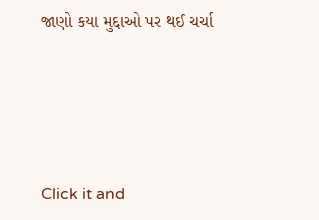જાણો કયા મુદ્દાઓ પર થઈ ચર્ચા






Click it and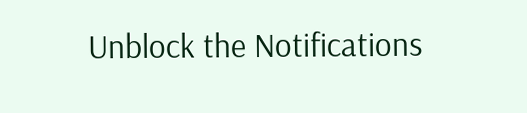Unblock the Notifications